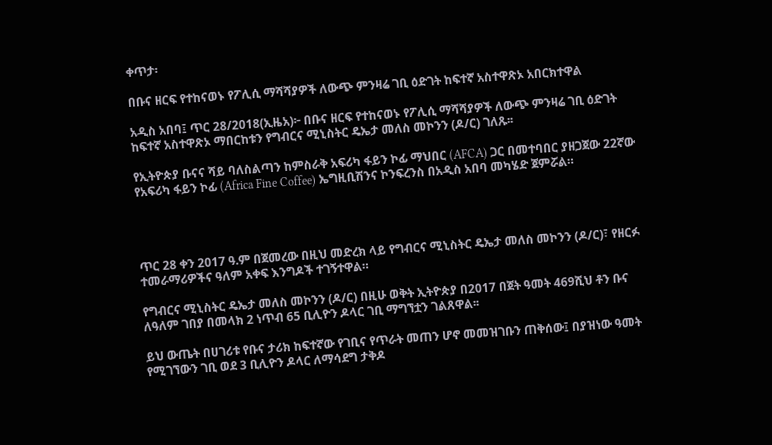ቀጥታ፡

በቡና ዘርፍ የተከናወኑ የፖሊሲ ማሻሻያዎች ለውጭ ምንዛሬ ገቢ ዕድገት ከፍተኛ አስተዋጽኦ አበርክተዋል

አዲስ አበባ፤ ጥር 28/2018(ኢዜአ)፦ በቡና ዘርፍ የተከናወኑ የፖሊሲ ማሻሻያዎች ለውጭ ምንዛሬ ገቢ ዕድገት ከፍተኛ አስተዋጽኦ ማበርከቱን የግብርና ሚኒስትር ዴኤታ መለስ መኮንን (ዶ/ር) ገለጹ፡፡

የኢትዮጵያ ቡናና ሻይ ባለስልጣን ከምስራቅ አፍሪካ ፋይን ኮፊ ማህበር (AFCA) ጋር በመተባበር ያዘጋጀው 22ኛው የአፍሪካ ፋይን ኮፊ (Africa Fine Coffee) ኤግዚቢሽንና ኮንፍረንስ በአዲስ አበባ መካሄድ ጀምሯል።




ጥር 28 ቀን 2017 ዓ.ም በጀመረው በዚህ መድረክ ላይ የግብርና ሚኒስትር ዴኤታ መለስ መኮንን (ዶ/ር)፣ የዘርፉ ተመራማሪዎችና ዓለም አቀፍ እንግዶች ተገኝተዋል።

የግብርና ሚኒስትር ዴኤታ መለስ መኮንን (ዶ/ር) በዚሁ ወቅት ኢትዮጵያ በ2017 በጀት ዓመት 469ሺህ ቶን ቡና ለዓለም ገበያ በመላክ 2 ነጥብ 65 ቢሊዮን ዶላር ገቢ ማግኘቷን ገልጸዋል፡፡

ይህ ውጤት በሀገሪቱ የቡና ታሪክ ከፍተኛው የገቢና የጥራት መጠን ሆኖ መመዝገቡን ጠቅሰው፤ በያዝነው ዓመት የሚገኘውን ገቢ ወደ 3 ቢሊዮን ዶላር ለማሳደግ ታቅዶ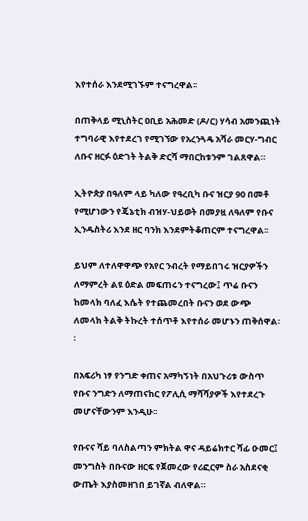እየተሰራ እንደሚገኙም ተናግረዋል፡፡

በጠቅላይ ሚኒስትር ዐቢይ አሕመድ (ዶ/ር) ሃሳብ አመንጪነት ተግባራዊ እየተደረገ የሚገኘው የአረንጓዴ አሻራ መርሃ-ግብር ለቡና ዘርፉ ዕድገት ትልቅ ድርሻ ማበርከቱንም ገልጸዋል።

ኢትዮጵያ በዓለም ላይ ካለው የዓረቢካ ቡና ዝርያ 90 በመቶ የሚሆነውን የጄኔቲክ ብዝሃ-ህይወት በመያዟ ለዓለም የቡና ኢንዱስትሪ እንደ ዘር ባንክ እንደምትቆጠርም ተናግረዋል፡፡

ይህም ለተለዋዋጭ የአየር ንብረት የማይበገሩ ዝርያዎችን ለማምረት ልዩ ዕድል መፍጠሩን ተናግረው፤ ጥሬ ቡናን ከመላክ ባለፈ እሴት የተጨመረበት ቡናን ወደ ውጭ ለመላክ ትልቅ ትኩረት ተሰጥቶ እየተሰራ መሆኑን ጠቅሰዋል፡፡

በአፍሪካ ነፃ የንግድ ቀጠና አማካኝነት በአህጉሪቱ ውስጥ የቡና ንግድን ለማጠናከር የፖሊሲ ማሻሻያዎች እየተደረጉ መሆናቸውንም እንዲሁ፡፡

የቡናና ሻይ ባለስልጣን ምክትል ዋና ዳይሬክተር ሻፊ ዑመር፤ መንግስት በቡናው ዘርፍ የጀመረው የሪፎርም ስራ አስደናቂ ውጤት እያስመዘገበ ይገኛል ብለዋል።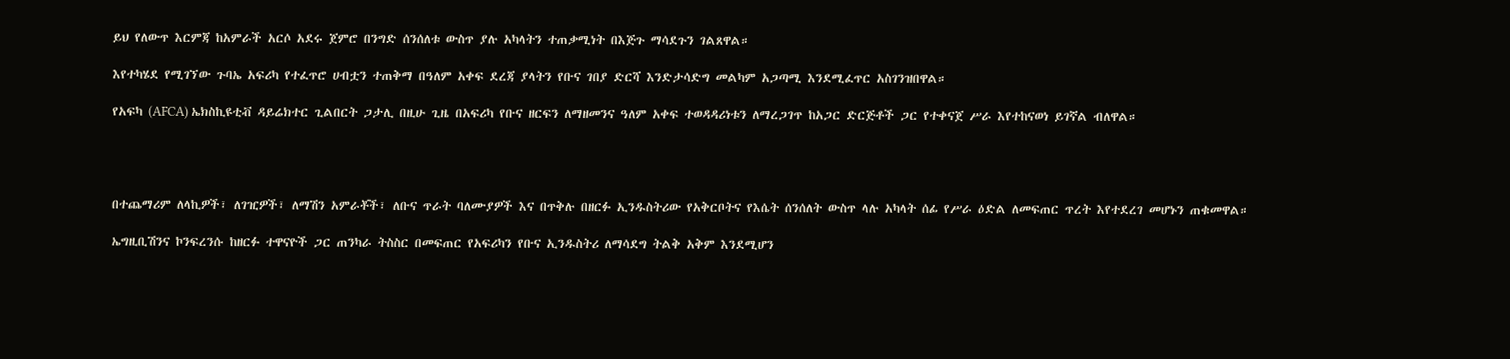ይህ የለውጥ እርምጃ ከአምራች አርሶ አደሩ ጀምሮ በንግድ ሰንሰለቱ ውስጥ ያሉ አካላትን ተጠቃሚነት በእጅጉ ማሳደጉን ገልጸዋል።

እየተካሄደ የሚገኘው ጉባኤ አፍሪካ የተፈጥሮ ሀብቷን ተጠቅማ በዓለም አቀፍ ደረጃ ያላትን የቡና ገበያ ድርሻ እንድታሳድግ መልካም አጋጣሚ እንደሚፈጥር አስገንዝበዋል።

የአፍካ (AFCA) ኤክስኪዩቲቭ ዳይሬክተር ጊልበርት ጋታሊ በዚሁ ጊዜ በአፍሪካ የቡና ዘርፍን ለማዘመንና ዓለም አቀፍ ተወዳዳሪነቱን ለማረጋገጥ ከአጋር ድርጅቶች ጋር የተቀናጀ ሥራ እየተከናወነ ይገኛል ብለዋል።




በተጨማሪም ለላኪዎች፣ ለገዢዎች፣ ለማሽን አምራቾች፣ ለቡና ጥራት ባለሙያዎች እና በጥቅሉ በዘርፉ ኢንዱስትሪው የአቅርቦትና የእሴት ሰንሰለት ውስጥ ላሉ አካላት ሰፊ የሥራ ዕድል ለመፍጠር ጥረት እየተደረገ መሆኑን ጠቁመዋል።

ኤግዚቢሽንና ኮንፍረንሱ ከዘርፉ ተዋናዮች ጋር ጠንካራ ትስስር በመፍጠር የአፍሪካን የቡና ኢንዱስትሪ ለማሳደግ ትልቅ አቅም እንደሚሆን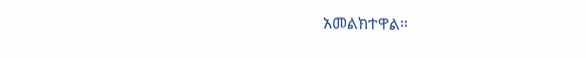አመልክተዋል።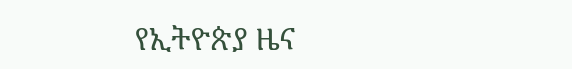የኢትዮጵያ ዜና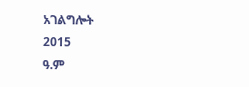አገልግሎት
2015
ዓ.ም